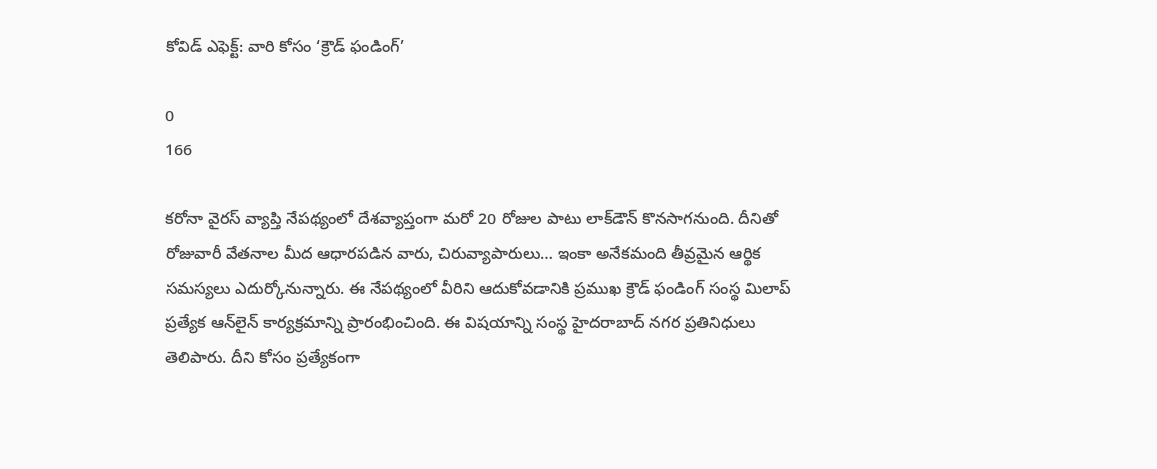కోవిడ్‌ ఎఫెక్ట్‌: వారి కోసం ‘క్రౌడ్‌ ఫండింగ్‌’

0
166

కరోనా వైరస్‌ వ్యాప్తి నేపథ్యంలో దేశవ్యాప్తంగా మరో 20 రోజుల పాటు లాక్‌డౌన్‌ కొనసాగనుంది. దీనితో రోజువారీ వేతనాల మీద ఆధారపడిన వారు, చిరువ్యాపారులు… ఇంకా అనేకమంది తీవ్రమైన ఆర్థిక సమస్యలు ఎదుర్కోనున్నారు. ఈ నేపథ్యంలో వీరిని ఆదుకోవడానికి ప్రముఖ క్రౌడ్‌ ఫండింగ్‌ సంస్థ మిలాప్‌ ప్రత్యేక ఆన్‌లైన్‌ కార్యక్రమాన్ని ప్రారంభించింది. ఈ విషయాన్ని సంస్థ హైదరాబాద్‌ నగర ప్రతినిధులు తెలిపారు. దీని కోసం ప్రత్యేకంగా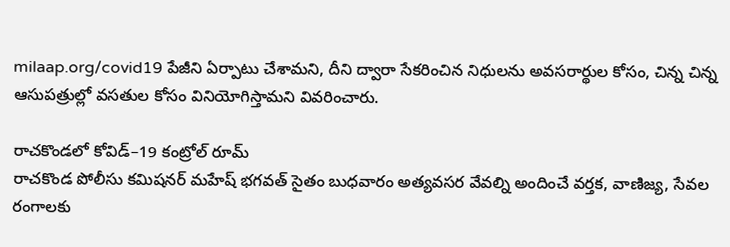milaap.org/covid19 పేజీని ఏర్పాటు చేశామని, దీని ద్వారా సేకరించిన నిధులను అవసరార్థుల కోసం, చిన్న చిన్న ఆసుపత్రుల్లో వసతుల కోసం వినియోగిస్తామని వివరించారు.

రాచకొండలో కోవిడ్‌–19 కంట్రోల్‌ రూమ్‌
రాచకొండ పోలీసు కమిషనర్‌ మహేష్‌ భగవత్‌ సైతం బుధవారం అత్యవసర వేవల్ని అందించే వర్తక, వాణిజ్య, సేవల రంగాలకు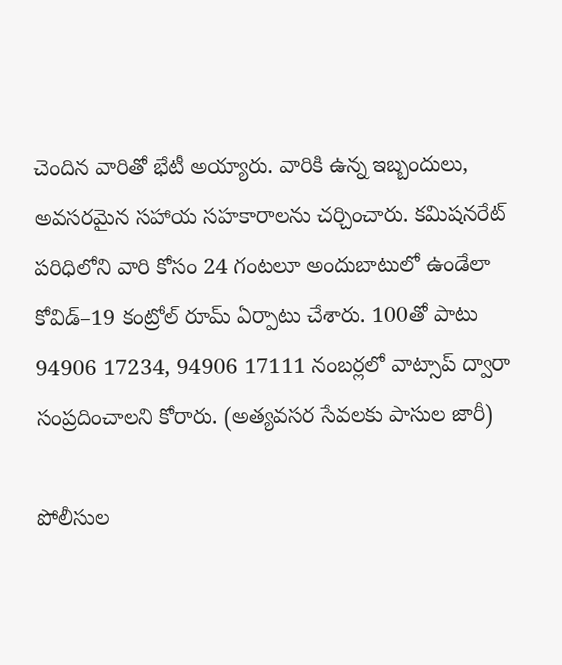చెందిన వారితో భేటీ అయ్యారు. వారికి ఉన్న ఇబ్బందులు, అవసరమైన సహాయ సహకారాలను చర్చించారు. కమిషనరేట్‌ పరిధిలోని వారి కోసం 24 గంటలూ అందుబాటులో ఉండేలా కోవిడ్‌–19 కంట్రోల్‌ రూమ్‌ ఏర్పాటు చేశారు. 100తో పాటు 94906 17234, 94906 17111 నంబర్లలో వాట్సాప్‌ ద్వారా సంప్రదించాలని కోరారు. (అత్యవసర సేవలకు పాసుల జారీ)

పోలీసుల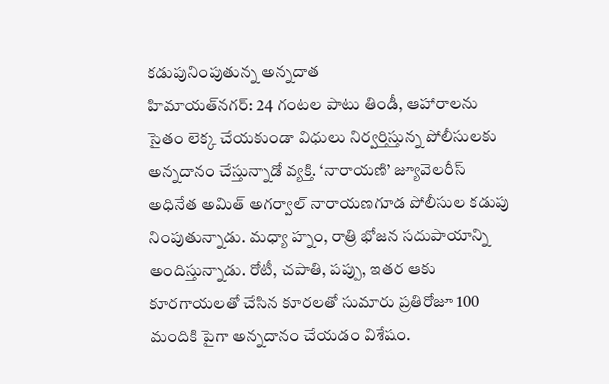కడుపునింపుతున్న అన్నదాత
హిమాయత్‌నగర్‌: 24 గంటల పాటు తిండీ, ఆహారాలను సైతం లెక్క చేయకుండా విధులు నిర్వర్తిస్తున్న పోలీసులకు అన్నదానం చేస్తున్నాడో వ్యక్తి. ‘నారాయణి’ జ్యూవెలరీస్‌ అధినేత అమిత్‌ అగర్వాల్‌ నారాయణగూడ పోలీసుల కడుపు నింపుతున్నాడు. మధ్యా హ్నం, రాత్రి భోజన సదుపాయాన్ని అందిస్తున్నాడు. రోటీ, చపాతి, పప్పు, ఇతర ఆకు కూరగాయలతో చేసిన కూరలతో సుమారు ప్రతిరోజూ 100 మందికి పైగా అన్నదానం చేయడం విశేషం.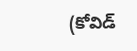(కోవిడ్‌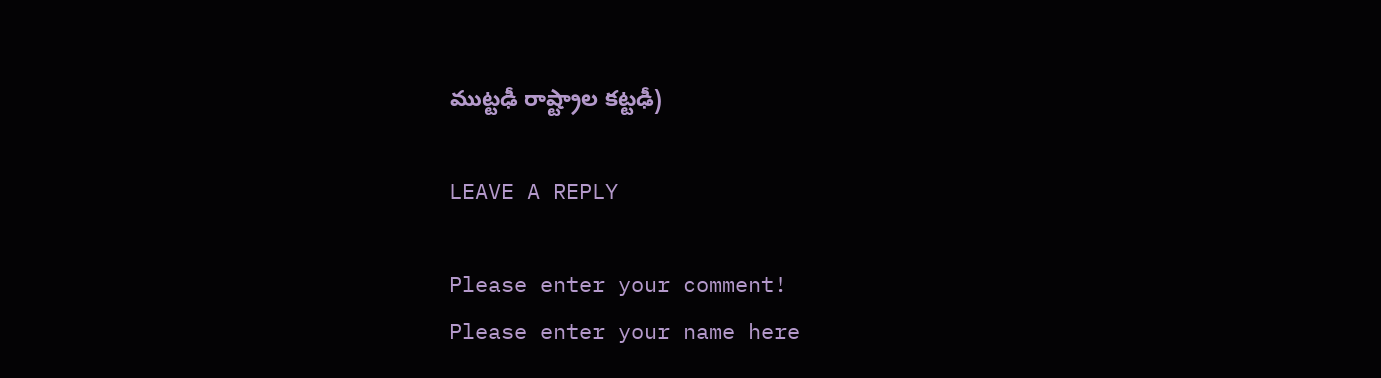ముట్టఢీ రాష్ట్రాల కట్టఢీ)

LEAVE A REPLY

Please enter your comment!
Please enter your name here